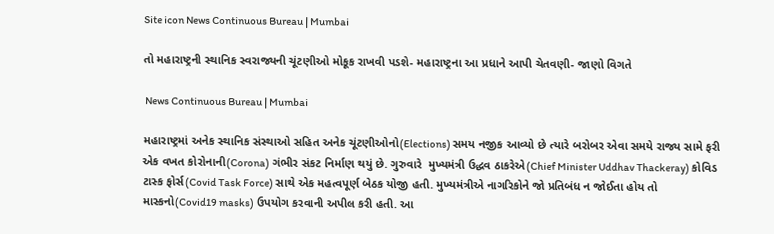Site icon News Continuous Bureau | Mumbai

તો મહારાષ્ટ્રની સ્થાનિક સ્વરાજ્યની ચૂંટણીઓ મોકૂક રાખવી પડશે- મહારાષ્ટ્રના આ પ્રધાને આપી ચેતવણી- જાણો વિગતે

 News Continuous Bureau | Mumbai

મહારાષ્ટ્રમાં અનેક સ્થાનિક સંસ્થાઓ સહિત અનેક ચૂંટણીઓનો(Elections) સમય નજીક આવ્યો છે ત્યારે બરોબર એવા સમયે રાજ્ય સામે ફરી એક વખત કોરોનાની(Corona) ગંભીર સંકટ નિર્માણ થયું છે. ગુરુવારે  મુખ્યમંત્રી ઉદ્ધવ ઠાકરેએ(Chief Minister Uddhav Thackeray) કોવિડ ટાસ્ક ફોર્સ(Covid Task Force) સાથે એક મહત્વપૂર્ણ બેઠક યોજી હતી. મુખ્યમંત્રીએ નાગરિકોને જો પ્રતિબંધ ન જોઈતા હોય તો માસ્કનો(Covid19 masks) ઉપયોગ કરવાની અપીલ કરી હતી. આ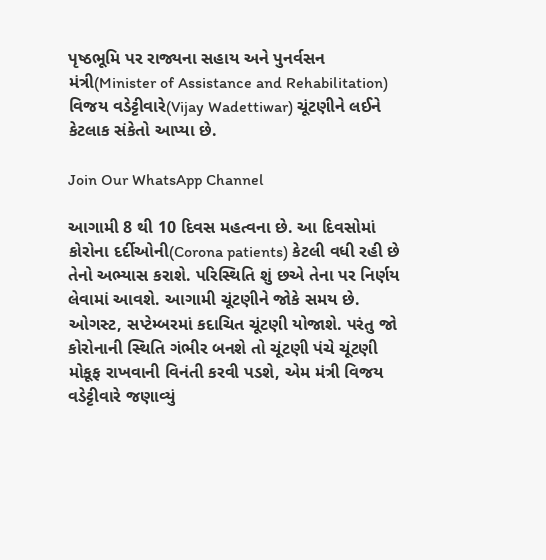પૃષ્ઠભૂમિ પર રાજ્યના સહાય અને પુનર્વસન મંત્રી(Minister of Assistance and Rehabilitation) વિજય વડેટ્ટીવારે(Vijay Wadettiwar) ચૂંટણીને લઈને કેટલાક સંકેતો આપ્યા છે.

Join Our WhatsApp Channel

આગામી 8 થી 10 દિવસ મહત્વના છે. આ દિવસોમાં કોરોના દર્દીઓની(Corona patients) કેટલી વધી રહી છે તેનો અભ્યાસ કરાશે. પરિસ્થિતિ શું છએ તેના પર નિર્ણય લેવામાં આવશે. આગામી ચૂંટણીને જોકે સમય છે. ઓગસ્ટ, સપ્ટેમ્બરમાં કદાચિત ચૂંટણી યોજાશે. પરંતુ જો કોરોનાની સ્થિતિ ગંભીર બનશે તો ચૂંટણી પંચે ચૂંટણી મોકૂફ રાખવાની વિનંતી કરવી પડશે, એમ મંત્રી વિજય વડેટ્ટીવારે જણાવ્યું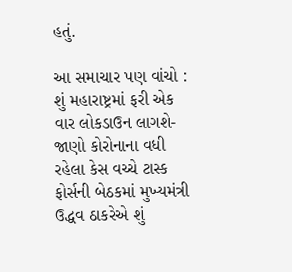હતું.

આ સમાચાર પણ વાંચો : શું મહારાષ્ટ્રમાં ફરી એક વાર લોકડાઉન લાગશે- જાણો કોરોનાના વધી રહેલા કેસ વચ્ચે ટાસ્ક ફોર્સની બેઠકમાં મુખ્યમંત્રી ઉદ્ધવ ઠાકરેએ શું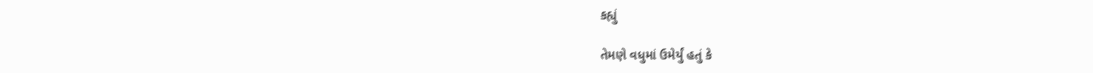કહ્યું

તેમણે વધુમાં ઉમેર્યું હતું કે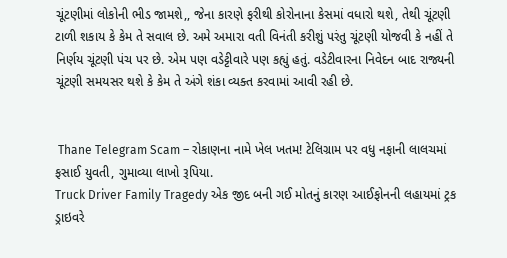ચૂંટણીમાં લોકોની ભીડ જામશે,, જેના કારણે ફરીથી કોરોનાના કેસમાં વધારો થશે, તેથી ચૂંટણી ટાળી શકાય કે કેમ તે સવાલ છે. અમે અમારા વતી વિનંતી કરીશું પરંતુ ચૂંટણી યોજવી કે નહીં તે નિર્ણય ચૂંટણી પંચ પર છે. એમ પણ વડેટ્ટીવારે પણ કહ્યું હતું. વડેટીવારના નિવેદન બાદ રાજ્યની ચૂંટણી સમયસર થશે કે કેમ તે અંગે શંકા વ્યક્ત કરવામાં આવી રહી છે.


 Thane Telegram Scam – રોકાણના નામે ખેલ ખતમ! ટેલિગ્રામ પર વધુ નફાની લાલચમાં ફસાઈ યુવતી, ગુમાવ્યા લાખો રૂપિયા.
Truck Driver Family Tragedy એક જીદ બની ગઈ મોતનું કારણ આઈફોનની લહાયમાં ટ્રક ડ્રાઇવરે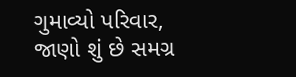ગુમાવ્યો પરિવાર, જાણો શું છે સમગ્ર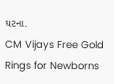ઘટના.
CM Vijays Free Gold Rings for Newborns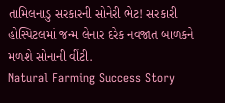તામિલનાડુ સરકારની સોનેરી ભેટ! સરકારી હોસ્પિટલમાં જન્મ લેનાર દરેક નવજાત બાળકને મળશે સોનાની વીંટી.
Natural Farming Success Story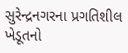સુરેન્દ્રનગરના પ્રગતિશીલ ખેડૂતનો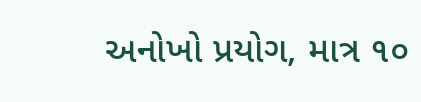અનોખો પ્રયોગ, માત્ર ૧૦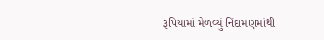રૂપિયામાં મેળવ્યું નિંદામણમાંથી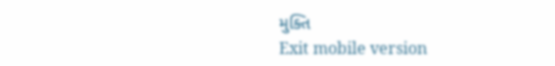મુક્તિ
Exit mobile version